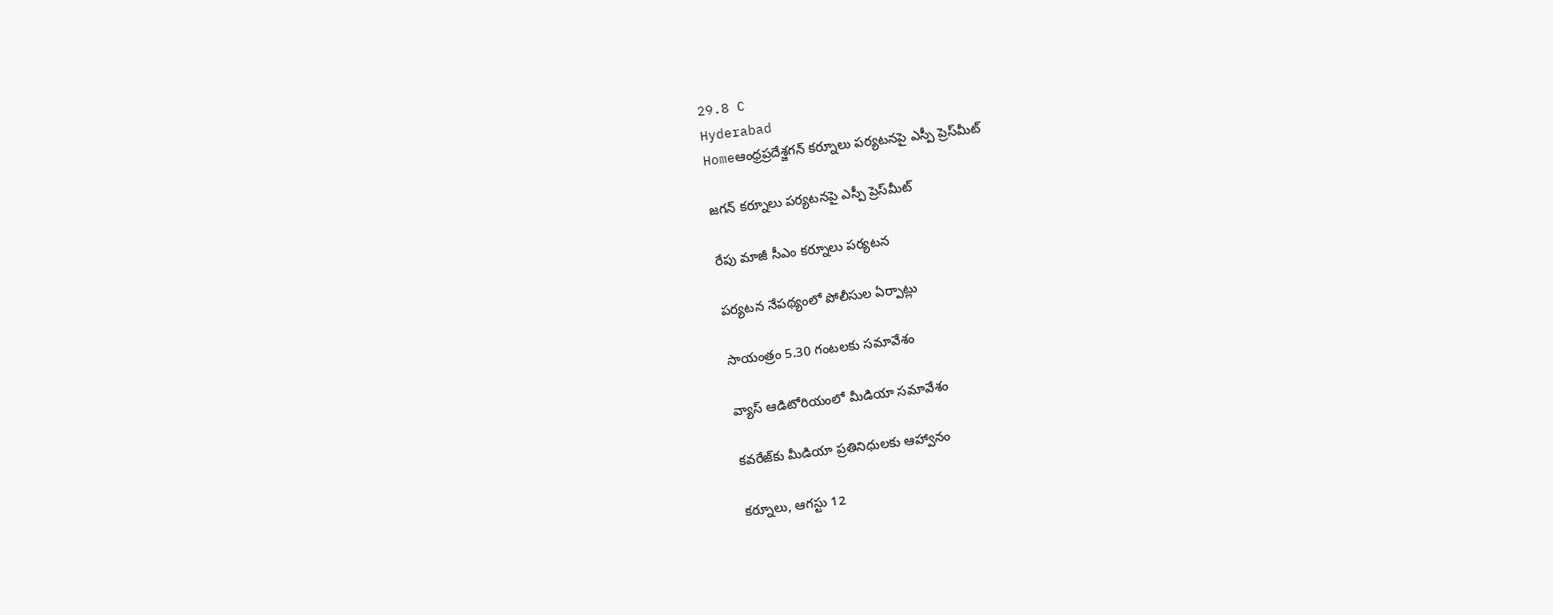29.8 C
Hyderabad
Homeఆంధ్రప్రదేశ్జగన్‌ కర్నూలు పర్యటనపై ఎస్పీ ప్రెస్‌మీట్‌

జగన్‌ కర్నూలు పర్యటనపై ఎస్పీ ప్రెస్‌మీట్‌

రేపు మాజీ సీఎం కర్నూలు పర్యటన

పర్యటన నేపథ్యంలో పోలీసుల ఏర్పాట్లు

సాయంత్రం 5.30 గంటలకు సమావేశం

వ్యాస్‌ ఆడిటోరియంలో మీడియా సమావేశం

కవరేజ్‌కు మీడియా ప్రతినిధులకు ఆహ్వానం

కర్నూలు, ఆగస్టు 12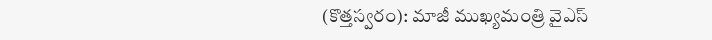(కొత్తస్వరం): మాజీ ముఖ్యమంత్రి వైఎస్‌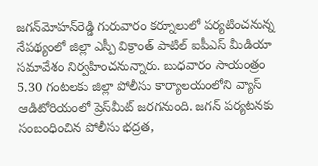జగన్‌మోహన్‌రెడ్డి గురువారం కర్నూలులో పర్యటించనున్న నేపథ్యంలో జిల్లా ఎస్పీ విక్రాంత్‌ పాటిల్‌ ఐపీఎస్‌ మీడియా సమావేశం నిర్వహించనున్నారు. బుధవారం సాయంత్రం 5.30 గంటలకు జిల్లా పోలీసు కార్యాలయంలోని వ్యాస్‌ ఆడిటోరియంలో ప్రెస్‌మీట్‌ జరగనుంది. జగన్‌ పర్యటనకు సంబంధించిన పోలీసు భద్రత,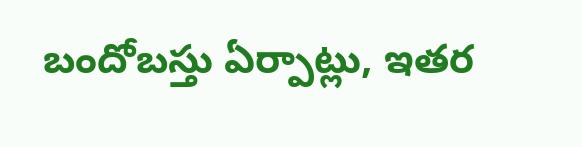బందోబస్తు ఏర్పాట్లు, ఇతర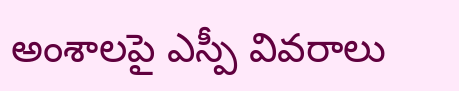అంశాలపై ఎస్పీ వివరాలు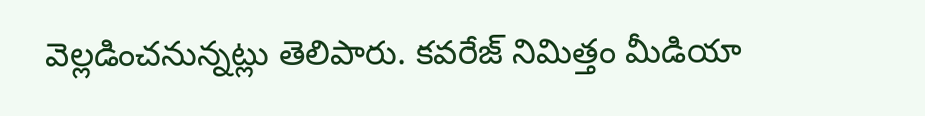వెల్లడించనున్నట్లు తెలిపారు. కవరేజ్‌ నిమిత్తం మీడియా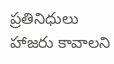ప్రతినిధులు హాజరు కావాలని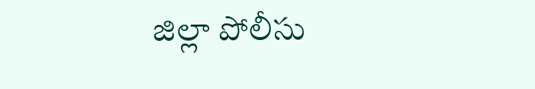జిల్లా పోలీసు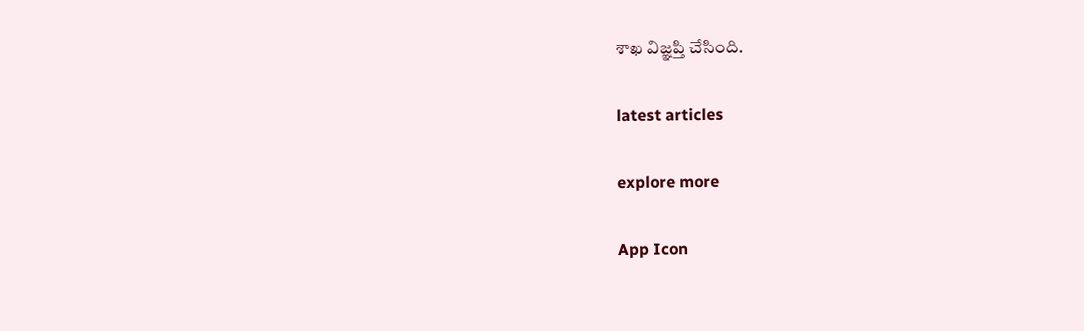శాఖ విజ్ఞప్తి చేసింది.

latest articles

explore more

App Icon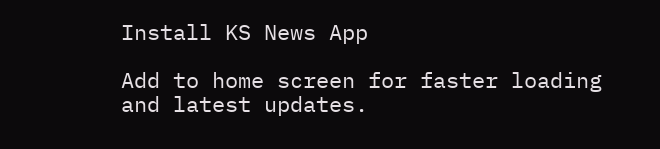Install KS News App

Add to home screen for faster loading and latest updates.